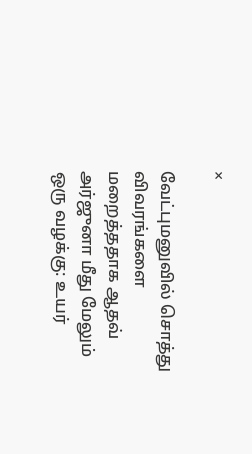×

வேட்புமனுவில் சொத்து விவரங்களை மறைத்ததாக ஆதவ் அர்ஜுனா மீது மேலும் ஒரு வழக்கு: உயர்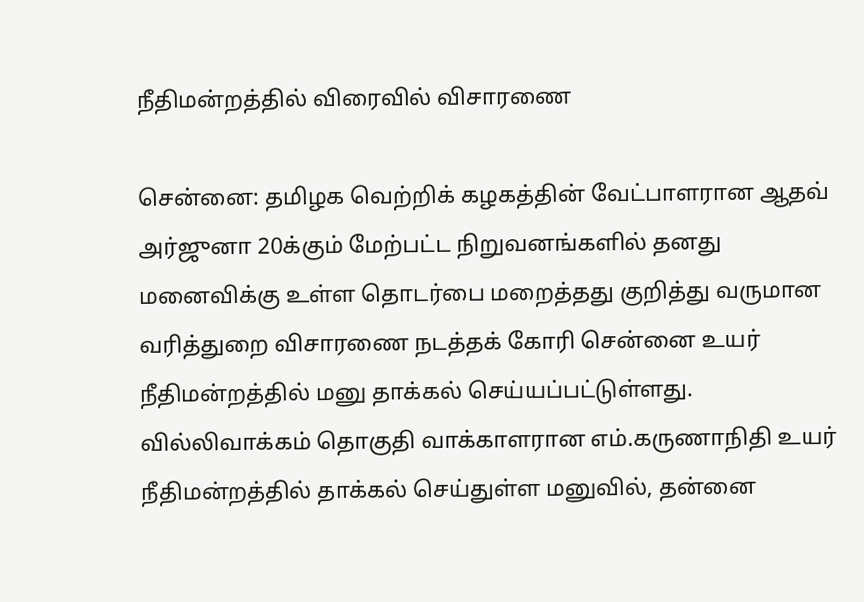நீதிமன்றத்தில் விரைவில் விசாரணை

சென்னை: தமிழக வெற்றிக் கழகத்தின் வேட்பாளரான ஆதவ் அர்ஜுனா 20க்கும் மேற்பட்ட நிறுவனங்களில் தனது மனைவிக்கு உள்ள தொடர்பை மறைத்தது குறித்து வருமான வரித்துறை விசாரணை நடத்தக் கோரி சென்னை உயர் நீதிமன்றத்தில் மனு தாக்கல் செய்யப்பட்டுள்ளது. வில்லிவாக்கம் தொகுதி வாக்காளரான எம்.கருணாநிதி உயர் நீதிமன்றத்தில் தாக்கல் செய்துள்ள மனுவில், தன்னை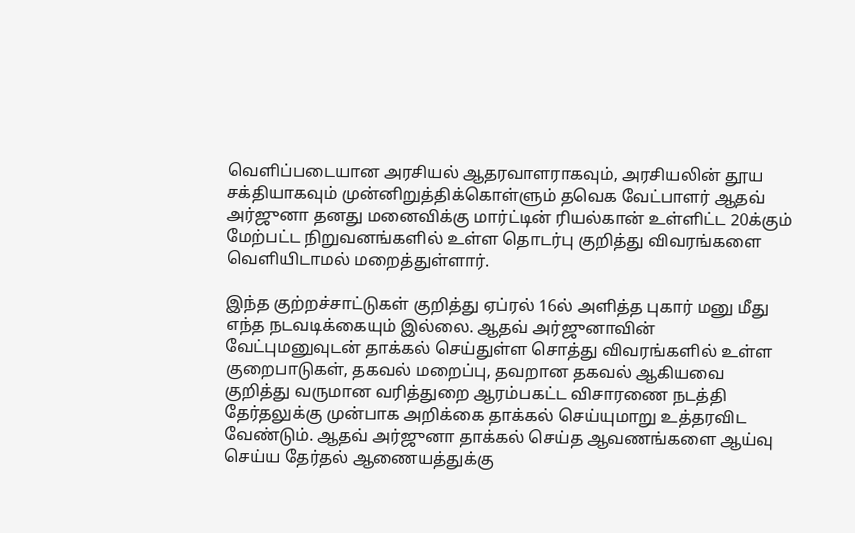வெளிப்படையான அரசியல் ஆதரவாளராகவும், அரசியலின் தூய சக்தியாகவும் முன்னிறுத்திக்கொள்ளும் தவெக வேட்பாளர் ஆதவ் அர்ஜுனா தனது மனைவிக்கு மார்ட்டின் ரியல்கான் உள்ளிட்ட 20க்கும் மேற்பட்ட நிறுவனங்களில் உள்ள தொடர்பு குறித்து விவரங்களை வெளியிடாமல் மறைத்துள்ளார்.

இந்த குற்றச்சாட்டுகள் குறித்து ஏப்ரல் 16ல் அளித்த புகார் மனு மீது எந்த நடவடிக்கையும் இல்லை. ஆதவ் அர்ஜுனாவின் வேட்புமனுவுடன் தாக்கல் செய்துள்ள சொத்து விவரங்களில் உள்ள குறைபாடுகள், தகவல் மறைப்பு, தவறான தகவல் ஆகியவை குறித்து வருமான வரித்துறை ஆரம்பகட்ட விசாரணை நடத்தி தேர்தலுக்கு முன்பாக அறிக்கை தாக்கல் செய்யுமாறு உத்தரவிட வேண்டும். ஆதவ் அர்ஜுனா தாக்கல் செய்த ஆவணங்களை ஆய்வு செய்ய தேர்தல் ஆணையத்துக்கு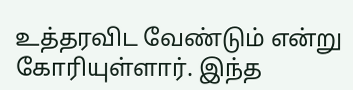உத்தரவிட வேண்டும் என்று கோரியுள்ளார். இந்த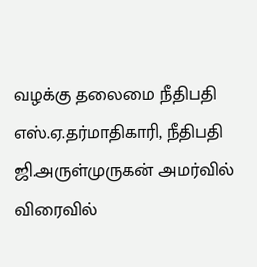வழக்கு தலைமை நீதிபதி எஸ்.ஏ.தர்மாதிகாரி, நீதிபதி ஜி.அருள்முருகன் அமர்வில் விரைவில்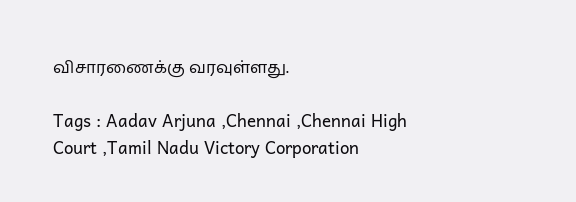விசாரணைக்கு வரவுள்ளது.

Tags : Aadav Arjuna ,Chennai ,Chennai High Court ,Tamil Nadu Victory Corporation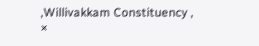,Willivakkam Constituency ,
×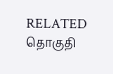RELATED தொகுதி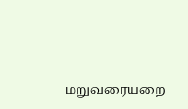மறுவரையறை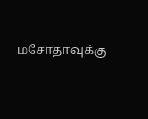மசோதாவுக்கு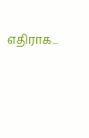எதிராக...